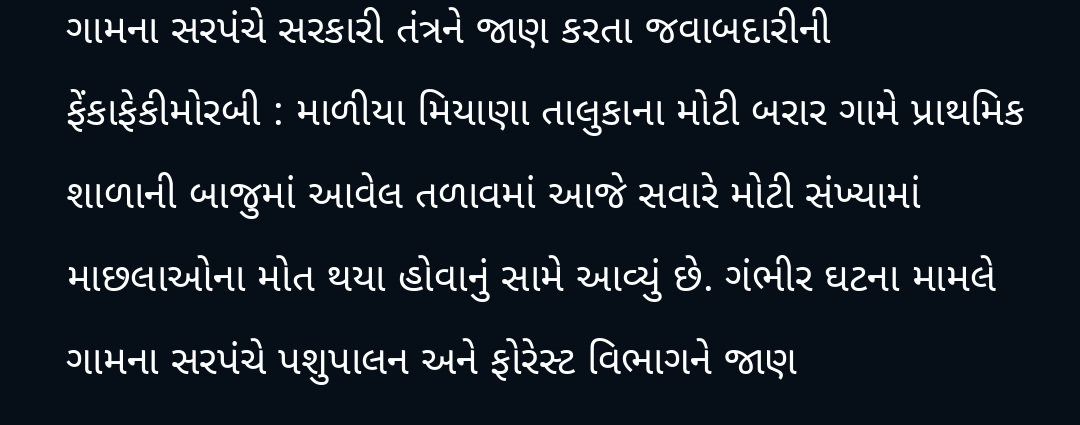ગામના સરપંચે સરકારી તંત્રને જાણ કરતા જવાબદારીની ફેંકાફેકીમોરબી : માળીયા મિયાણા તાલુકાના મોટી બરાર ગામે પ્રાથમિક શાળાની બાજુમાં આવેલ તળાવમાં આજે સવારે મોટી સંખ્યામાં માછલાઓના મોત થયા હોવાનું સામે આવ્યું છે. ગંભીર ઘટના મામલે ગામના સરપંચે પશુપાલન અને ફોરેસ્ટ વિભાગને જાણ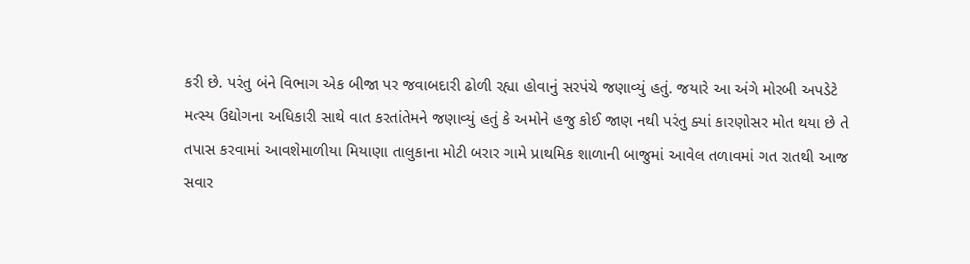કરી છે. પરંતુ બંને વિભાગ એક બીજા પર જવાબદારી ઢોળી રહ્યા હોવાનું સરપંચે જણાવ્યું હતું. જયારે આ અંગે મોરબી અપડેટે મત્સ્ય ઉદ્યોગના અધિકારી સાથે વાત કરતાંતેમને જણાવ્યું હતું કે અમોને હજુ કોઈ જાણ નથી પરંતુ ક્યાં કારણોસર મોત થયા છે તે તપાસ કરવામાં આવશેમાળીયા મિયાણા તાલુકાના મોટી બરાર ગામે પ્રાથમિક શાળાની બાજુમાં આવેલ તળાવમાં ગત રાતથી આજ સવાર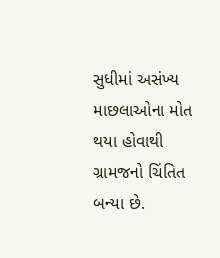સુધીમાં અસંખ્ય માછલાઓના મોત થયા હોવાથી ગ્રામજનો ચિંતિત બન્યા છે.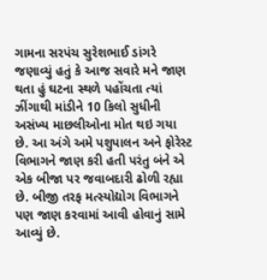ગામના સરપંચ સુરેશભાઈ ડાંગરે જણાવ્યું હતું કે આજ સવારે મને જાણ થતા હું ઘટના સ્થળે પહોંચતા ત્યાં ઝીંગાથી માંડીને 10 કિલો સુધીની અસંખ્ય માછલીઓના મોત થઇ ગયા છે. આ અંગે અમે પશુપાલન અને ફોરેસ્ટ વિભાગને જાણ કરી હતી પરંતુ બંને એ એક બીજા પર જવાબદારી ઢોળી રહ્યા છે. બીજી તરફ મત્સ્યોદ્યોગ વિભાગને પણ જાણ કરવામાં આવી હોવાનું સામે આવ્યું છે.